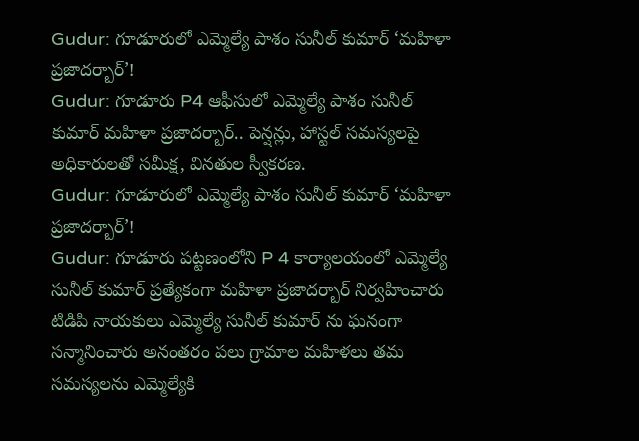Gudur: గూడూరులో ఎమ్మెల్యే పాశం సునీల్ కుమార్ ‘మహిళా ప్రజాదర్బార్’!
Gudur: గూడూరు P4 ఆఫీసులో ఎమ్మెల్యే పాశం సునీల్ కుమార్ మహిళా ప్రజాదర్బార్.. పెన్షన్లు, హాస్టల్ సమస్యలపై అధికారులతో సమీక్ష, వినతుల స్వీకరణ.
Gudur: గూడూరులో ఎమ్మెల్యే పాశం సునీల్ కుమార్ ‘మహిళా ప్రజాదర్బార్’!
Gudur: గూడూరు పట్టణంలోని P 4 కార్యాలయంలో ఎమ్మెల్యే సునీల్ కుమార్ ప్రత్యేకంగా మహిళా ప్రజాదర్బార్ నిర్వహించారు టిడిపి నాయకులు ఎమ్మెల్యే సునీల్ కుమార్ ను ఘనంగా సన్మానించారు అనంతరం పలు గ్రామాల మహిళలు తమ సమస్యలను ఎమ్మెల్యేకి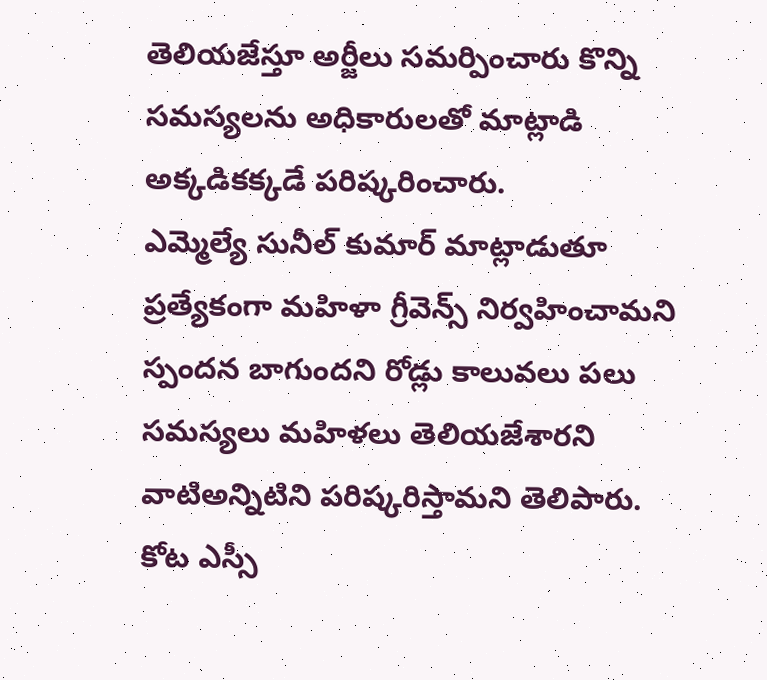తెలియజేస్తూ అర్జీలు సమర్పించారు కొన్ని సమస్యలను అధికారులతో మాట్లాడి అక్కడికక్కడే పరిష్కరించారు.
ఎమ్మెల్యే సునీల్ కుమార్ మాట్లాడుతూ ప్రత్యేకంగా మహిళా గ్రీవెన్స్ నిర్వహించామని స్పందన బాగుందని రోడ్లు కాలువలు పలు సమస్యలు మహిళలు తెలియజేశారని వాటిఅన్నిటిని పరిష్కరిస్తామని తెలిపారు.
కోట ఎస్సీ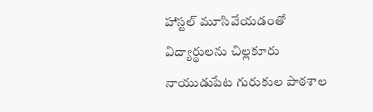హాస్టల్ మూసివేయడంతో విద్యార్థులను చిల్లకూరు నాయుడుపేట గురుకుల పాఠశాల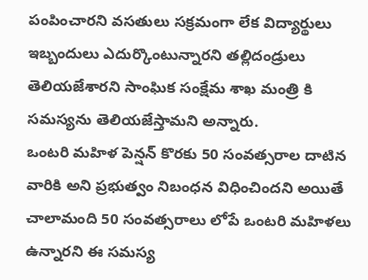పంపించారని వసతులు సక్రమంగా లేక విద్యార్థులు ఇబ్బందులు ఎదుర్కొంటున్నారని తల్లిదండ్రులు తెలియజేశారని సాంఘిక సంక్షేమ శాఖ మంత్రి కి సమస్యను తెలియజేస్తామని అన్నారు.
ఒంటరి మహిళ పెన్షన్ కొరకు 50 సంవత్సరాల దాటిన వారికి అని ప్రభుత్వం నిబంధన విధించిందని అయితే చాలామంది 50 సంవత్సరాలు లోపే ఒంటరి మహిళలు ఉన్నారని ఈ సమస్య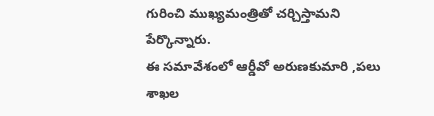గురించి ముఖ్యమంత్రితో చర్చిస్తామని పేర్కొన్నారు.
ఈ సమావేశంలో ఆర్డీవో అరుణకుమారి ,పలు శాఖల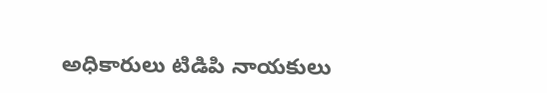అధికారులు టిడిపి నాయకులు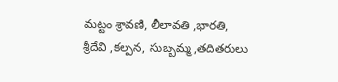మట్టం శ్రావణి, లీలావతి ,భారతి, శ్రీదేవి ,కల్పన, సుబ్బమ్మ,తదితరులు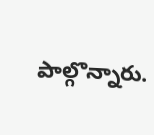పాల్గొన్నారు.